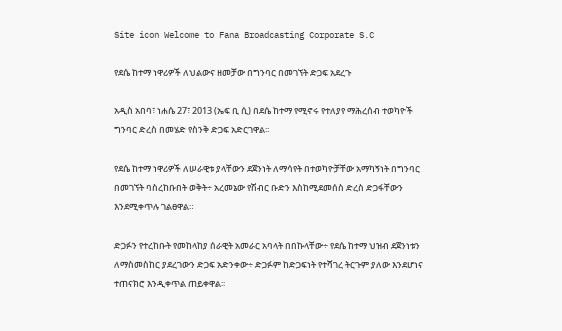Site icon Welcome to Fana Broadcasting Corporate S.C

የደሴ ከተማ ነዋሪዎች ለህልውና ዘመቻው በግንባር በመገኘት ድጋፍ አደረጉ

አዲስ አበባ፣ ነሐሴ 27፣ 2013 (ኤፍ ቢ ሲ) በደሴ ከተማ የሚኖሩ የተለያየ ማሕረሰብ ተወካዮች ግንባር ድረስ በመሄድ የስንቅ ድጋፍ አድርገዋል፡፡

የደሴ ከተማ ነዋሪዎች ለሠራዊቱ ያላቸውን ደጀንነት ለማሳየት በተወካዮቻቸው አማካኝነት በግንባር በመገኘት ባስረከቡበት ወቅት÷ አረመኔው የሽብር ቡድን እስከሚደመሰስ ድረስ ድጋፋቸውን እንደሚቀጥሉ ገልፀዋል።

ድጋፉን የተረከቡት የመከላከያ ሰራዊት አመራር አባላት በበኩላቸው÷ የደሴ ከተማ ህዝብ ደጀንነቱን ለማስመስከር ያደረገውን ድጋፍ አድንቀው÷ ድጋፉም ከድጋፍነት የተሻገረ ትርጉም ያለው እንደሆነና ተጠናክሮ እንዲቀጥል ጠይቀዋል፡፡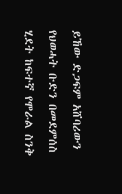ይኸው ድጋፍም አሸባሪውን የህወሓት ቡድን በመደምሰስ ሂደት ከፍተኛ የሞራል ስንቅ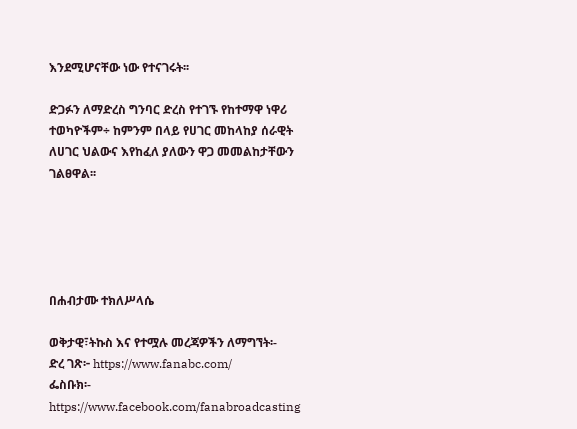እንደሚሆናቸው ነው የተናገሩት፡፡

ድጋፉን ለማድረስ ግንባር ድረስ የተገኙ የከተማዋ ነዋሪ ተወካዮችም÷ ከምንም በላይ የሀገር መከላከያ ሰራዊት ለሀገር ህልውና እየከፈለ ያለውን ዋጋ መመልከታቸውን ገልፀዋል፡፡





በሐብታሙ ተክለሥላሴ

ወቅታዊ፣ትኩስ እና የተሟሉ መረጃዎችን ለማግኘት፡-
ድረ ገጽ፦ https://www.fanabc.com/
ፌስቡክ፡- https://www.facebook.com/fanabroadcasting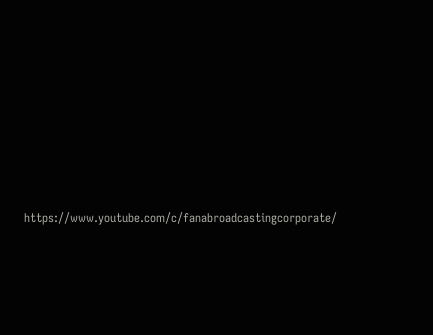https://www.youtube.com/c/fanabroadcastingcorporate/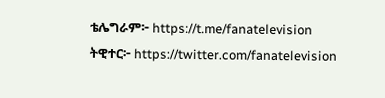ቴሌግራም፦ https://t.me/fanatelevision
ትዊተር፦ https://twitter.com/fanatelevision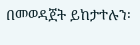በመወዳጀት ይከታተሉን፡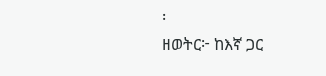፡
ዘወትር፦ ከእኛ ጋር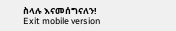ስላሉ እናመሰግናለን!
Exit mobile version